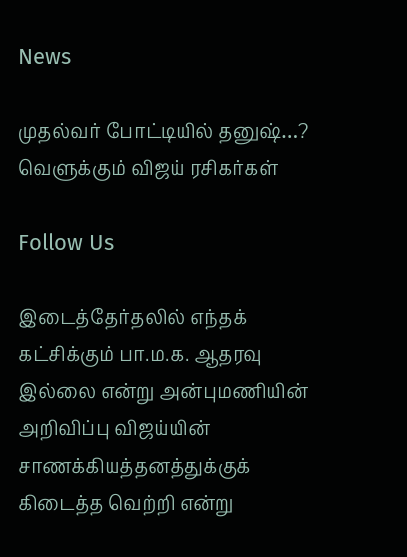News

முதல்வர் போட்டியில் தனுஷ்…? வெளுக்கும் விஜய் ரசிகர்கள்

Follow Us

இடைத்தேர்தலில் எந்தக் கட்சிக்கும் பா.ம.க. ஆதரவு இல்லை என்று அன்புமணியின் அறிவிப்பு விஜய்யின் சாணக்கியத்தனத்துக்குக் கிடைத்த வெற்றி என்று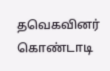தவெகவினர் கொண்டாடி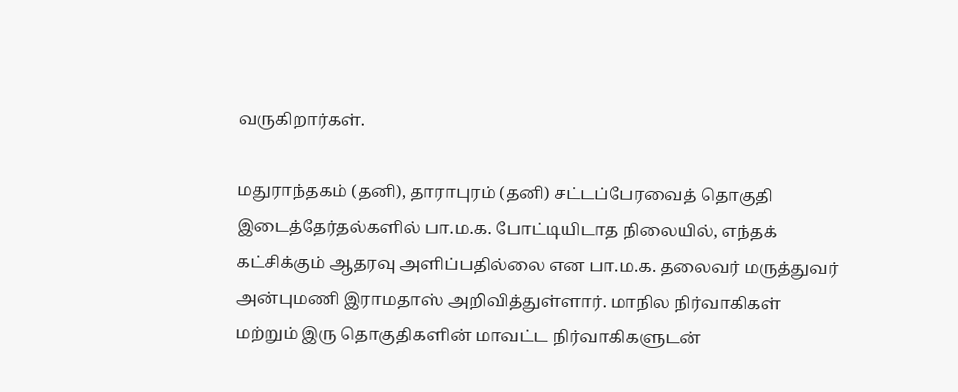வருகிறார்கள்.

மதுராந்தகம் (தனி), தாராபுரம் (தனி) சட்டப்பேரவைத் தொகுதி இடைத்தேர்தல்களில் பா.ம.க. போட்டியிடாத நிலையில், எந்தக் கட்சிக்கும் ஆதரவு அளிப்பதில்லை என பா.ம.க. தலைவர் மருத்துவர் அன்புமணி இராமதாஸ் அறிவித்துள்ளார். மாநில நிர்வாகிகள் மற்றும் இரு தொகுதிகளின் மாவட்ட நிர்வாகிகளுடன்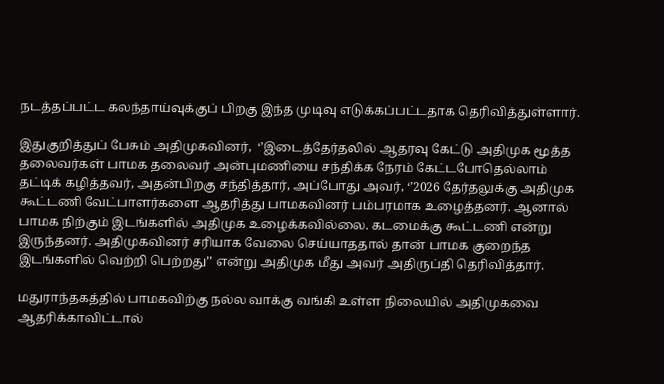நடத்தப்பட்ட கலந்தாய்வுக்குப் பிறகு இந்த முடிவு எடுக்கப்பட்டதாக தெரிவித்துள்ளார்.

இதுகுறித்துப் பேசும் அதிமுகவினர்,  ‘’இடைத்தேர்தலில் ஆதரவு கேட்டு அதிமுக மூத்த தலைவர்கள் பாமக தலைவர் அன்புமணியை சந்திக்க நேரம் கேட்டபோதெல்லாம் தட்டிக் கழித்தவர், அதன்பிறகு சந்தித்தார், அப்போது அவர், ‘’2026 தேர்தலுக்கு அதிமுக கூட்டணி வேட்பாளர்களை ஆதரித்து பாமகவினர் பம்பரமாக உழைத்தனர். ஆனால் பாமக நிற்கும் இடங்களில் அதிமுக உழைக்கவில்லை. கடமைக்கு கூட்டணி என்று இருந்தனர். அதிமுகவினர் சரியாக வேலை செய்யாததால் தான் பாமக குறைந்த இடங்களில் வெற்றி பெற்றது’’ என்று அதிமுக மீது அவர் அதிருப்தி தெரிவித்தார்.

மதுராந்தகத்தில் பாமகவிற்கு நல்ல வாக்கு வங்கி உள்ள நிலையில் அதிமுகவை ஆதரிக்காவிட்டால்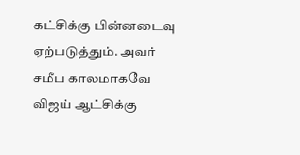கட்சிக்கு பின்னடைவு ஏற்படுத்தும். அவர் சமீப காலமாகவே விஜய் ஆட்சிக்கு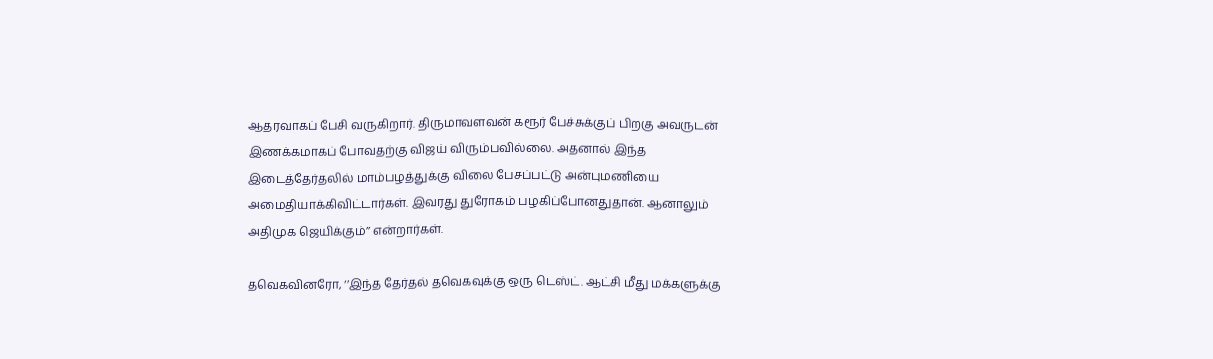ஆதரவாகப் பேசி வருகிறார். திருமாவளவன் கரூர் பேச்சுக்குப் பிறகு அவருடன் இணக்கமாகப் போவதற்கு விஜய் விரும்பவில்லை. அதனால் இந்த இடைத்தேர்தலில் மாம்பழத்துக்கு விலை பேசப்பட்டு அன்புமணியை அமைதியாக்கிவிட்டார்கள். இவரது துரோகம் பழகிப்போனதுதான். ஆனாலும் அதிமுக ஜெயிக்கும்’’ என்றார்கள்.

தவெகவினரோ, ‘’இந்த தேர்தல் தவெகவுக்கு ஒரு டெஸ்ட். ஆட்சி மீது மக்களுக்கு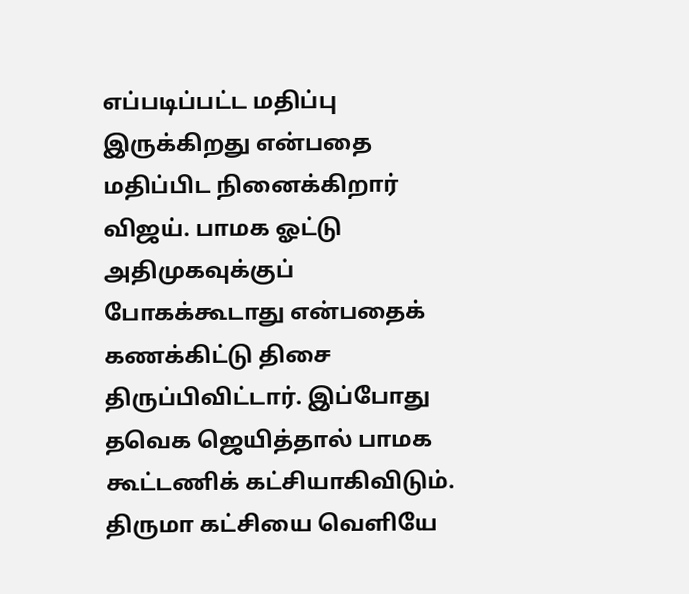எப்படிப்பட்ட மதிப்பு இருக்கிறது என்பதை மதிப்பிட நினைக்கிறார் விஜய். பாமக ஓட்டு அதிமுகவுக்குப் போகக்கூடாது என்பதைக் கணக்கிட்டு திசை திருப்பிவிட்டார். இப்போது தவெக ஜெயித்தால் பாமக கூட்டணிக் கட்சியாகிவிடும். திருமா கட்சியை வெளியே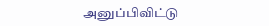அனுப்பிவிட்டு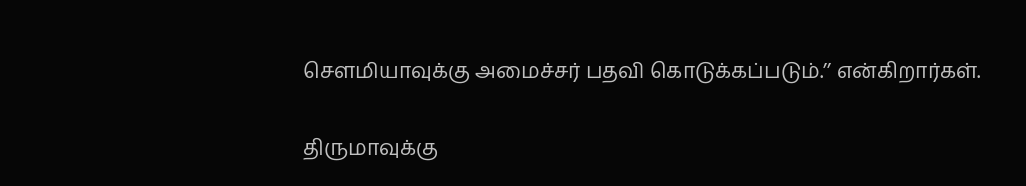செளமியாவுக்கு அமைச்சர் பதவி கொடுக்கப்படும்.’’ என்கிறார்கள்.

திருமாவுக்கு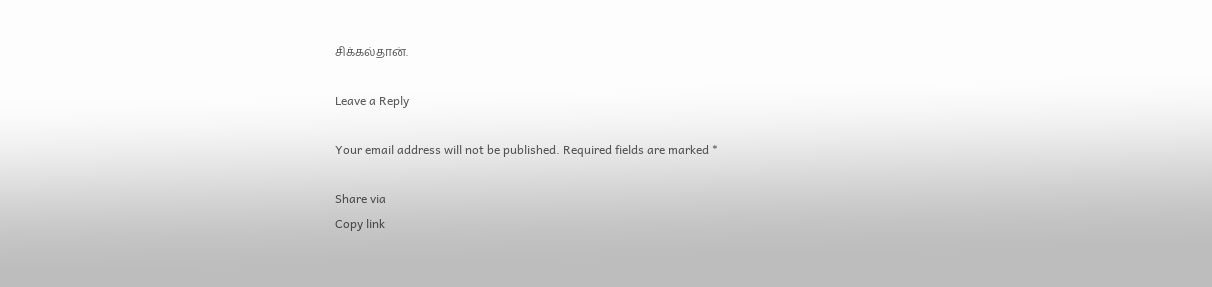சிக்கல்தான்.

Leave a Reply

Your email address will not be published. Required fields are marked *

Share via
Copy link